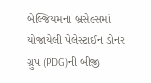બેલ્જિયમના બ્રસેલ્સમાં યોજાયેલી પેલેસ્ટાઈન ડોનર ગ્રુપ (PDG)ની બીજી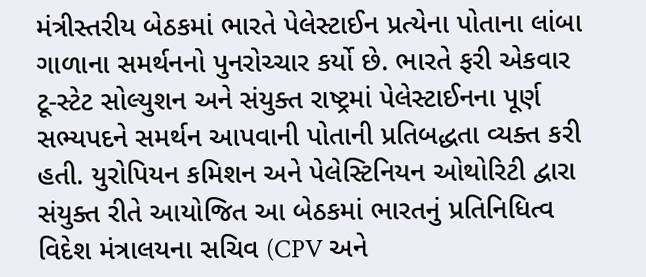મંત્રીસ્તરીય બેઠકમાં ભારતે પેલેસ્ટાઈન પ્રત્યેના પોતાના લાંબા ગાળાના સમર્થનનો પુનરોચ્ચાર કર્યો છે. ભારતે ફરી એકવાર ટૂ-સ્ટેટ સોલ્યુશન અને સંયુક્ત રાષ્ટ્રમાં પેલેસ્ટાઈનના પૂર્ણ સભ્યપદને સમર્થન આપવાની પોતાની પ્રતિબદ્ધતા વ્યક્ત કરી હતી. યુરોપિયન કમિશન અને પેલેસ્ટિનિયન ઓથોરિટી દ્વારા સંયુક્ત રીતે આયોજિત આ બેઠકમાં ભારતનું પ્રતિનિધિત્વ વિદેશ મંત્રાલયના સચિવ (CPV અને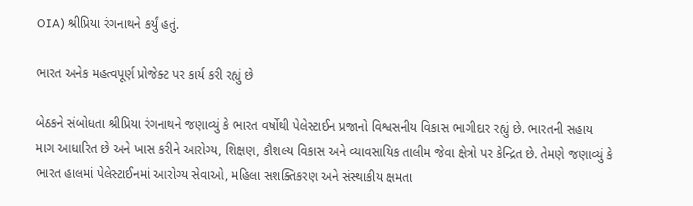OIA) શ્રીપ્રિયા રંગનાથને કર્યું હતું.

ભારત અનેક મહત્વપૂર્ણ પ્રોજેક્ટ પર કાર્ય કરી રહ્યું છે

બેઠકને સંબોધતા શ્રીપ્રિયા રંગનાથને જણાવ્યું કે ભારત વર્ષોથી પેલેસ્ટાઈન પ્રજાનો વિશ્વસનીય વિકાસ ભાગીદાર રહ્યું છે. ભારતની સહાય માગ આધારિત છે અને ખાસ કરીને આરોગ્ય, શિક્ષણ, કૌશલ્ય વિકાસ અને વ્યાવસાયિક તાલીમ જેવા ક્ષેત્રો પર કેન્દ્રિત છે. તેમણે જણાવ્યું કે ભારત હાલમાં પેલેસ્ટાઈનમાં આરોગ્ય સેવાઓ, મહિલા સશક્તિકરણ અને સંસ્થાકીય ક્ષમતા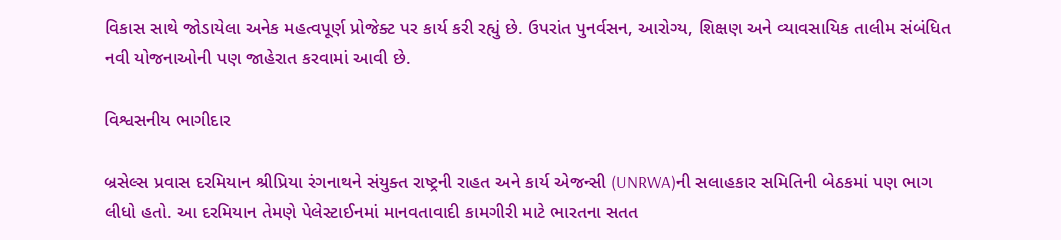વિકાસ સાથે જોડાયેલા અનેક મહત્વપૂર્ણ પ્રોજેક્ટ પર કાર્ય કરી રહ્યું છે. ઉપરાંત પુનર્વસન, આરોગ્ય, શિક્ષણ અને વ્યાવસાયિક તાલીમ સંબંધિત નવી યોજનાઓની પણ જાહેરાત કરવામાં આવી છે.

વિશ્વસનીય ભાગીદાર

બ્રસેલ્સ પ્રવાસ દરમિયાન શ્રીપ્રિયા રંગનાથને સંયુક્ત રાષ્ટ્રની રાહત અને કાર્ય એજન્સી (UNRWA)ની સલાહકાર સમિતિની બેઠકમાં પણ ભાગ લીધો હતો. આ દરમિયાન તેમણે પેલેસ્ટાઈનમાં માનવતાવાદી કામગીરી માટે ભારતના સતત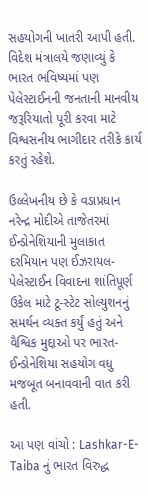સહયોગની ખાતરી આપી હતી. વિદેશ મંત્રાલયે જણાવ્યું કે ભારત ભવિષ્યમાં પણ પેલેસ્ટાઈનની જનતાની માનવીય જરૂરિયાતો પૂરી કરવા માટે વિશ્વસનીય ભાગીદાર તરીકે કાર્ય કરતું રહેશે.

ઉલ્લેખનીય છે કે વડાપ્રધાન નરેન્દ્ર મોદીએ તાજેતરમાં ઈન્ડોનેશિયાની મુલાકાત દરમિયાન પણ ઈઝરાયલ-પેલેસ્ટાઈન વિવાદના શાંતિપૂર્ણ ઉકેલ માટે ટૂ-સ્ટેટ સોલ્યુશનનું સમર્થન વ્યક્ત કર્યું હતું અને વૈશ્વિક મુદ્દાઓ પર ભારત-ઈન્ડોનેશિયા સહયોગ વધુ મજબૂત બનાવવાની વાત કરી હતી.

આ પણ વાંચો : Lashkar-E-Taiba નું ભારત વિરુદ્ધ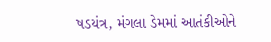ષડયંત્ર, મંગલા ડેમમાં આતંકીઓને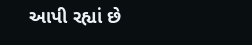આપી રહ્યાં છે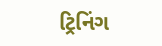ટ્રિનિંગ